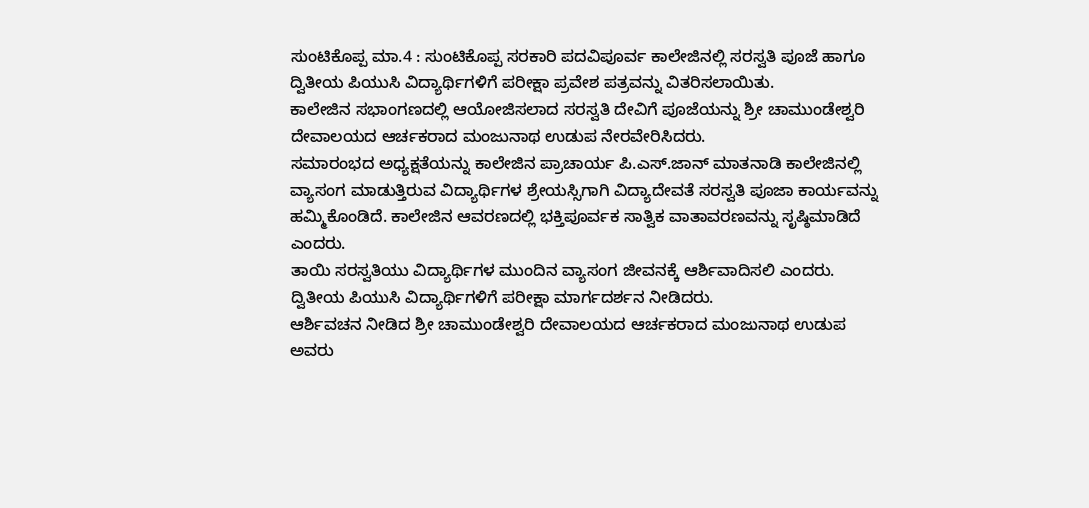ಸುಂಟಿಕೊಪ್ಪ ಮಾ.4 : ಸುಂಟಿಕೊಪ್ಪ ಸರಕಾರಿ ಪದವಿಪೂರ್ವ ಕಾಲೇಜಿನಲ್ಲಿ ಸರಸ್ವತಿ ಪೂಜೆ ಹಾಗೂ ದ್ವಿತೀಯ ಪಿಯುಸಿ ವಿದ್ಯಾರ್ಥಿಗಳಿಗೆ ಪರೀಕ್ಷಾ ಪ್ರವೇಶ ಪತ್ರವನ್ನು ವಿತರಿಸಲಾಯಿತು.
ಕಾಲೇಜಿನ ಸಭಾಂಗಣದಲ್ಲಿ ಆಯೋಜಿಸಲಾದ ಸರಸ್ವತಿ ದೇವಿಗೆ ಪೂಜೆಯನ್ನು ಶ್ರೀ ಚಾಮುಂಡೇಶ್ವರಿ ದೇವಾಲಯದ ಆರ್ಚಕರಾದ ಮಂಜುನಾಥ ಉಡುಪ ನೇರವೇರಿಸಿದರು.
ಸಮಾರಂಭದ ಅಧ್ಯಕ್ಷತೆಯನ್ನು ಕಾಲೇಜಿನ ಪ್ರಾಚಾರ್ಯ ಪಿ.ಎಸ್.ಜಾನ್ ಮಾತನಾಡಿ ಕಾಲೇಜಿನಲ್ಲಿ ವ್ಯಾಸಂಗ ಮಾಡುತ್ತಿರುವ ವಿದ್ಯಾರ್ಥಿಗಳ ಶ್ರೇಯಸ್ಸಿಗಾಗಿ ವಿದ್ಯಾದೇವತೆ ಸರಸ್ವತಿ ಪೂಜಾ ಕಾರ್ಯವನ್ನು ಹಮ್ಮಿಕೊಂಡಿದೆ. ಕಾಲೇಜಿನ ಆವರಣದಲ್ಲಿ ಭಕ್ತಿಪೂರ್ವಕ ಸಾತ್ವಿಕ ವಾತಾವರಣವನ್ನು ಸೃಷ್ಠಿಮಾಡಿದೆ ಎಂದರು.
ತಾಯಿ ಸರಸ್ವತಿಯು ವಿದ್ಯಾರ್ಥಿಗಳ ಮುಂದಿನ ವ್ಯಾಸಂಗ ಜೀವನಕ್ಕೆ ಆರ್ಶಿವಾದಿಸಲಿ ಎಂದರು. ದ್ವಿತೀಯ ಪಿಯುಸಿ ವಿದ್ಯಾರ್ಥಿಗಳಿಗೆ ಪರೀಕ್ಷಾ ಮಾರ್ಗದರ್ಶನ ನೀಡಿದರು.
ಆರ್ಶಿವಚನ ನೀಡಿದ ಶ್ರೀ ಚಾಮುಂಡೇಶ್ವರಿ ದೇವಾಲಯದ ಆರ್ಚಕರಾದ ಮಂಜುನಾಥ ಉಡುಪ ಅವರು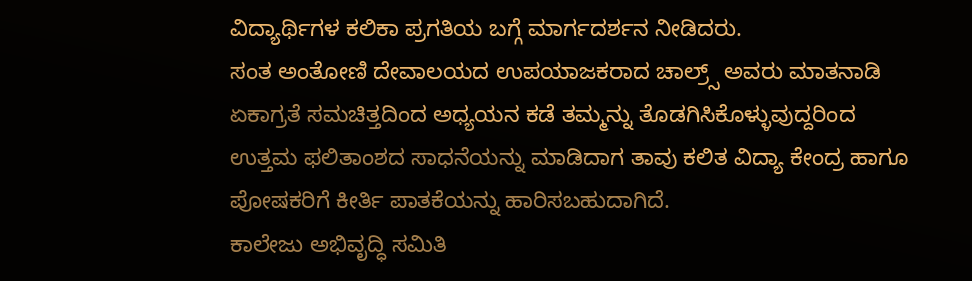ವಿದ್ಯಾರ್ಥಿಗಳ ಕಲಿಕಾ ಪ್ರಗತಿಯ ಬಗ್ಗೆ ಮಾರ್ಗದರ್ಶನ ನೀಡಿದರು.
ಸಂತ ಅಂತೋಣಿ ದೇವಾಲಯದ ಉಪಯಾಜಕರಾದ ಚಾಲ್ರ್ಸ್ ಅವರು ಮಾತನಾಡಿ ಏಕಾಗ್ರತೆ ಸಮಚಿತ್ತದಿಂದ ಅಧ್ಯಯನ ಕಡೆ ತಮ್ಮನ್ನು ತೊಡಗಿಸಿಕೊಳ್ಳುವುದ್ದರಿಂದ ಉತ್ತಮ ಫಲಿತಾಂಶದ ಸಾಧನೆಯನ್ನು ಮಾಡಿದಾಗ ತಾವು ಕಲಿತ ವಿದ್ಯಾ ಕೇಂದ್ರ ಹಾಗೂ ಪೋಷಕರಿಗೆ ಕೀರ್ತಿ ಪಾತಕೆಯನ್ನು ಹಾರಿಸಬಹುದಾಗಿದೆ.
ಕಾಲೇಜು ಅಭಿವೃದ್ಧಿ ಸಮಿತಿ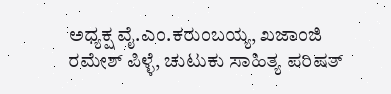ಅಧ್ಯಕ್ಷ ವೈ.ಎಂ.ಕರುಂಬಯ್ಯ, ಖಜಾಂಜಿ ರಮೇಶ್ ಪಿಳ್ಳೆ, ಚುಟುಕು ಸಾಹಿತ್ಯ ಪರಿಷತ್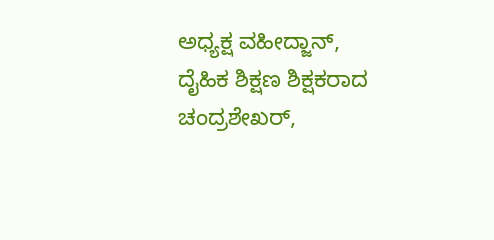ಅಧ್ಯಕ್ಷ ವಹೀದ್ಜಾನ್, ದೈಹಿಕ ಶಿಕ್ಷಣ ಶಿಕ್ಷಕರಾದ ಚಂದ್ರಶೇಖರ್,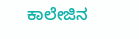ಕಾಲೇಜಿನ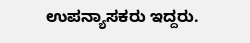ಉಪನ್ಯಾಸಕರು ಇದ್ದರು.